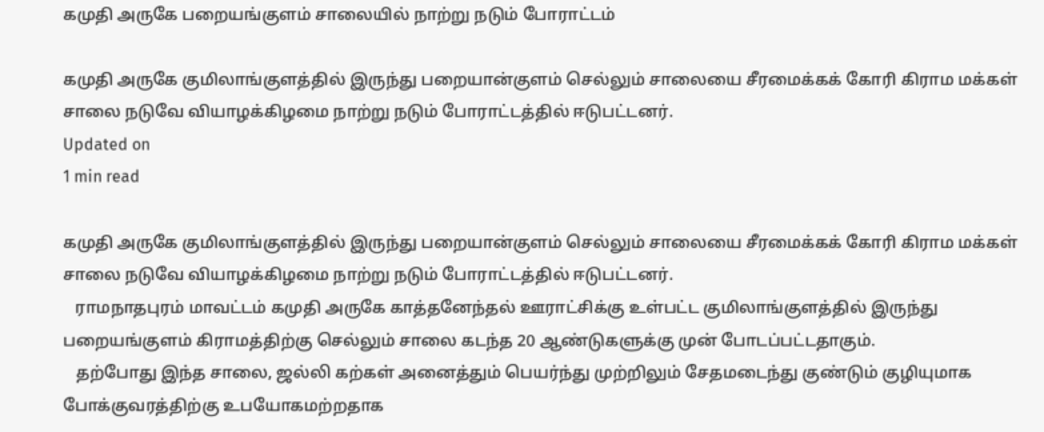கமுதி அருகே பறையங்குளம் சாலையில் நாற்று நடும் போராட்டம்

கமுதி அருகே குமிலாங்குளத்தில் இருந்து பறையான்குளம் செல்லும் சாலையை சீரமைக்கக் கோரி கிராம மக்கள் சாலை நடுவே வியாழக்கிழமை நாற்று நடும் போராட்டத்தில் ஈடுபட்டனர்.
Updated on
1 min read

கமுதி அருகே குமிலாங்குளத்தில் இருந்து பறையான்குளம் செல்லும் சாலையை சீரமைக்கக் கோரி கிராம மக்கள் சாலை நடுவே வியாழக்கிழமை நாற்று நடும் போராட்டத்தில் ஈடுபட்டனர்.
   ராமநாதபுரம் மாவட்டம் கமுதி அருகே காத்தனேந்தல் ஊராட்சிக்கு உள்பட்ட குமிலாங்குளத்தில் இருந்து பறையங்குளம் கிராமத்திற்கு செல்லும் சாலை கடந்த 20 ஆண்டுகளுக்கு முன் போடப்பட்டதாகும்.
   தற்போது இந்த சாலை, ஜல்லி கற்கள் அனைத்தும் பெயர்ந்து முற்றிலும் சேதமடைந்து குண்டும் குழியுமாக போக்குவரத்திற்கு உபயோகமற்றதாக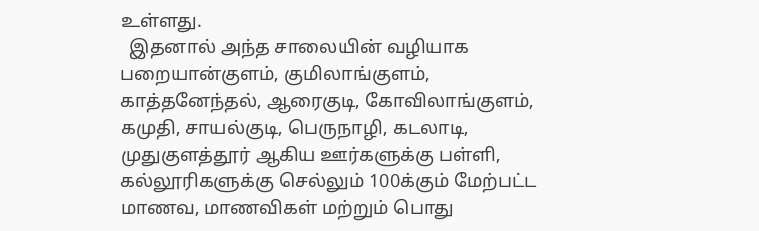உள்ளது.
  இதனால் அந்த சாலையின் வழியாக பறையான்குளம், குமிலாங்குளம், காத்தனேந்தல், ஆரைகுடி, கோவிலாங்குளம், கமுதி, சாயல்குடி, பெருநாழி, கடலாடி, முதுகுளத்தூர் ஆகிய ஊர்களுக்கு பள்ளி, கல்லூரிகளுக்கு செல்லும் 100க்கும் மேற்பட்ட மாணவ, மாணவிகள் மற்றும் பொது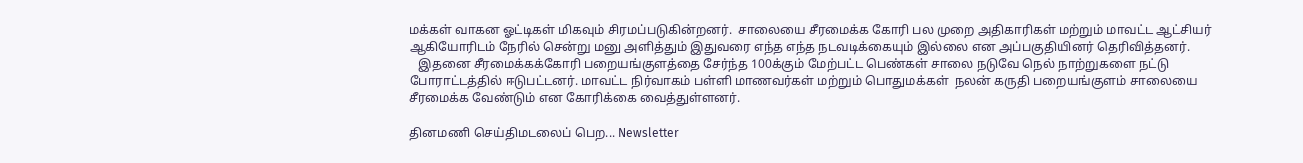மக்கள் வாகன ஓட்டிகள் மிகவும் சிரமப்படுகின்றனர்.  சாலையை சீரமைக்க கோரி பல முறை அதிகாரிகள் மற்றும் மாவட்ட ஆட்சியர் ஆகியோரிடம் நேரில் சென்று மனு அளித்தும் இதுவரை எந்த எந்த நடவடிக்கையும் இல்லை என அப்பகுதியினர் தெரிவித்தனர்.
   இதனை சீரமைக்கக்கோரி பறையங்குளத்தை சேர்ந்த 100க்கும் மேற்பட்ட பெண்கள் சாலை நடுவே நெல் நாற்றுகளை நட்டு  போராட்டத்தில் ஈடுபட்டனர். மாவட்ட நிர்வாகம் பள்ளி மாணவர்கள் மற்றும் பொதுமக்கள்  நலன் கருதி பறையங்குளம் சாலையை சீரமைக்க வேண்டும் என கோரிக்கை வைத்துள்ளனர்.

தினமணி செய்திமடலைப் பெற... Newsletter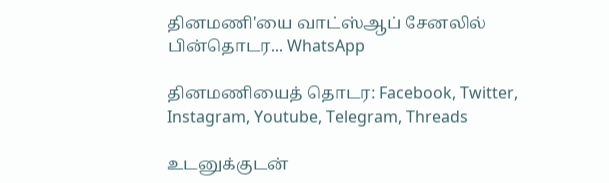தினமணி'யை வாட்ஸ்ஆப் சேனலில் பின்தொடர... WhatsApp

தினமணியைத் தொடர: Facebook, Twitter, Instagram, Youtube, Telegram, Threads

உடனுக்குடன்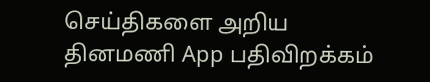செய்திகளை அறிய தினமணி App பதிவிறக்கம்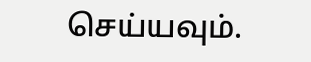செய்யவும்.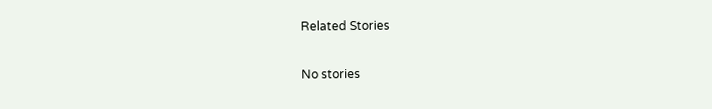Related Stories

No stories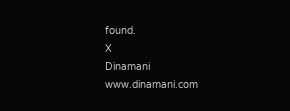found.
X
Dinamani
www.dinamani.com